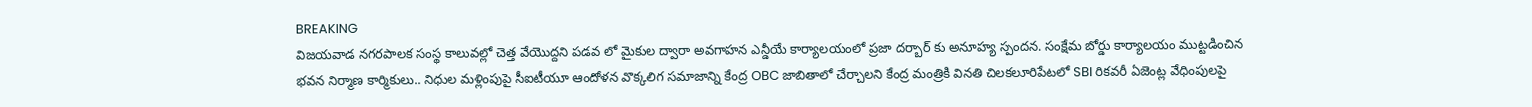BREAKING
విజయవాడ నగరపాలక సంస్థ కాలువల్లో చెత్త వేయొద్దని పడవ లో మైకుల ద్వారా అవగాహన ఎన్డీయే కార్యాలయంలో ప్రజా దర్బార్ కు అనూహ్య స్పందన. సంక్షేమ బోర్డు కార్యాలయం ముట్టడించిన భవన నిర్మాణ కార్మికులు.. నిధుల మళ్లింపుపై సీఐటీయూ ఆందోళన వొక్కలిగ సమాజాన్ని కేంద్ర OBC జాబితాలో చేర్చాలని కేంద్ర మంత్రికి వినతి చిలకలూరిపేటలో SBI రికవరీ ఏజెంట్ల వేధింపులపై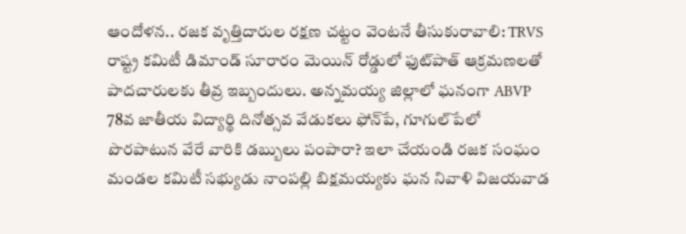ఆందోళన.. రజక వృత్తిదారుల రక్షణ చట్టం వెంటనే తీసుకురావాలి: TRVS రాష్ట్ర కమిటీ డిమాండ్ సూరారం మెయిన్ రోడ్డులో ఫుట్‌పాత్ ఆక్రమణలతో పాదచారులకు తీవ్ర ఇబ్బందులు. అన్నమయ్య జిల్లాలో ఘనంగా ABVP 78వ జాతీయ విద్యార్థి దినోత్సవ వేడుకలు ఫోన్‌పే, గూగుల్‌పేలో పొరపాటున వేరే వారికి డబ్బులు పంపారా? ఇలా చేయండి రజక సంఘం మండల కమిటీ సభ్యుడు నాంపల్లి బిక్షమయ్యకు ఘన నివాళి విజయవాడ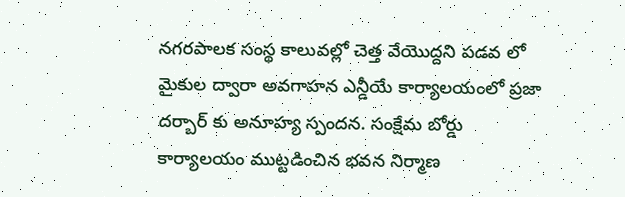నగరపాలక సంస్థ కాలువల్లో చెత్త వేయొద్దని పడవ లో మైకుల ద్వారా అవగాహన ఎన్డీయే కార్యాలయంలో ప్రజా దర్బార్ కు అనూహ్య స్పందన. సంక్షేమ బోర్డు కార్యాలయం ముట్టడించిన భవన నిర్మాణ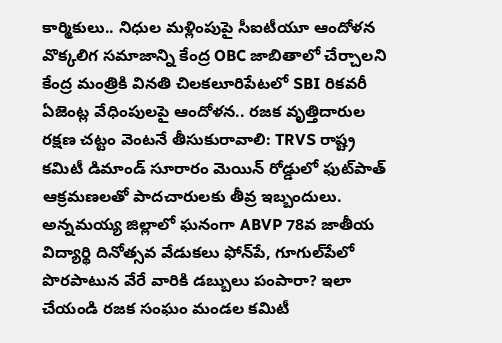కార్మికులు.. నిధుల మళ్లింపుపై సీఐటీయూ ఆందోళన వొక్కలిగ సమాజాన్ని కేంద్ర OBC జాబితాలో చేర్చాలని కేంద్ర మంత్రికి వినతి చిలకలూరిపేటలో SBI రికవరీ ఏజెంట్ల వేధింపులపై ఆందోళన.. రజక వృత్తిదారుల రక్షణ చట్టం వెంటనే తీసుకురావాలి: TRVS రాష్ట్ర కమిటీ డిమాండ్ సూరారం మెయిన్ రోడ్డులో ఫుట్‌పాత్ ఆక్రమణలతో పాదచారులకు తీవ్ర ఇబ్బందులు. అన్నమయ్య జిల్లాలో ఘనంగా ABVP 78వ జాతీయ విద్యార్థి దినోత్సవ వేడుకలు ఫోన్‌పే, గూగుల్‌పేలో పొరపాటున వేరే వారికి డబ్బులు పంపారా? ఇలా చేయండి రజక సంఘం మండల కమిటీ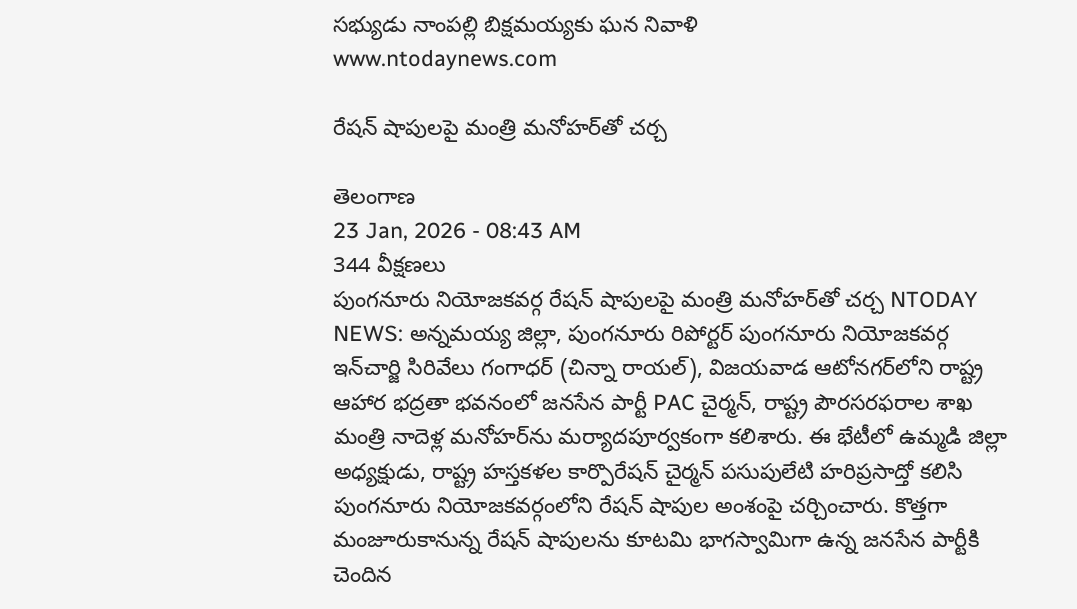సభ్యుడు నాంపల్లి బిక్షమయ్యకు ఘన నివాళి
www.ntodaynews.com

రేషన్ షాపులపై మంత్రి మనోహర్‌తో చర్చ

తెలంగాణ
23 Jan, 2026 - 08:43 AM
344 వీక్షణలు
పుంగనూరు నియోజకవర్గ రేషన్ షాపులపై మంత్రి మనోహర్‌తో చర్చ NTODAY NEWS: అన్నమయ్య జిల్లా, పుంగనూరు రిపోర్టర్ పుంగనూరు నియోజకవర్గ ఇన్‌చార్జి సిరివేలు గంగాధర్ (చిన్నా రాయల్), విజయవాడ ఆటోనగర్‌లోని రాష్ట్ర ఆహార భద్రతా భవనంలో జనసేన పార్టీ PAC చైర్మన్, రాష్ట్ర పౌరసరఫరాల శాఖ మంత్రి నాదెళ్ల మనోహర్‌ను మర్యాదపూర్వకంగా కలిశారు. ఈ భేటీలో ఉమ్మడి జిల్లా అధ్యక్షుడు, రాష్ట్ర హస్తకళల కార్పొరేషన్ చైర్మన్ పసుపులేటి హరిప్రసాద్తో కలిసి పుంగనూరు నియోజకవర్గంలోని రేషన్ షాపుల అంశంపై చర్చించారు. కొత్తగా మంజూరుకానున్న రేషన్ షాపులను కూటమి భాగస్వామిగా ఉన్న జనసేన పార్టీకి చెందిన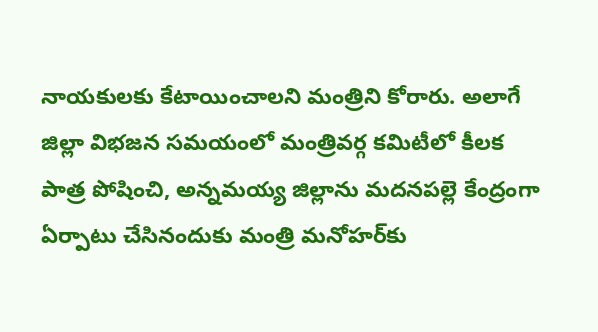నాయకులకు కేటాయించాలని మంత్రిని కోరారు. అలాగే జిల్లా విభజన సమయంలో మంత్రివర్గ కమిటీలో కీలక పాత్ర పోషించి, అన్నమయ్య జిల్లాను మదనపల్లె కేంద్రంగా ఏర్పాటు చేసినందుకు మంత్రి మనోహర్‌కు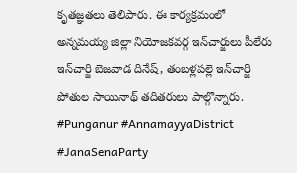కృతజ్ఞతలు తెలిపారు. ఈ కార్యక్రమంలో అన్నమయ్య జిల్లా నియోజకవర్గ ఇన్‌చార్జులు పీలేరు ఇన్‌చార్జి బెజవాడ దినేష్, తంబళ్లపల్లె ఇన్‌చార్జి పోతుల సాయినాథ్ తదితరులు పాల్గొన్నారు. #Punganur #AnnamayyaDistrict #JanaSenaParty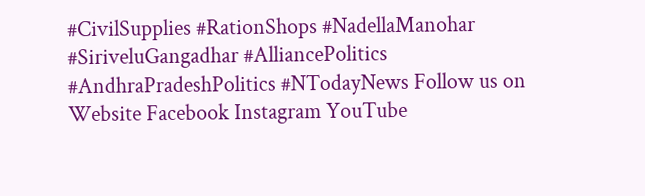#CivilSupplies #RationShops #NadellaManohar #SiriveluGangadhar #AlliancePolitics #AndhraPradeshPolitics #NTodayNews Follow us on Website Facebook Instagram YouTube